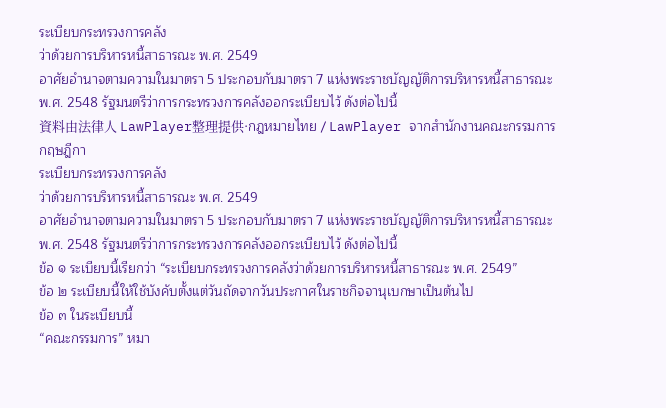ระเบียบกระทรวงการคลัง
ว่าด้วยการบริหารหนี้สาธารณะ พ.ศ. 2549
อาศัยอํานาจตามความในมาตรา 5 ประกอบกับมาตรา 7 แห่งพระราชบัญญัติการบริหารหนี้สาธารณะ พ.ศ. 2548 รัฐมนตรีว่าการกระทรวงการคลังออกระเบียบไว้ ดังต่อไปนี้
資料由法律人 LawPlayer整理提供·กฎหมายไทย / LawPlayer จากสำนักงานคณะกรรมการกฤษฎีกา
ระเบียบกระทรวงการคลัง
ว่าด้วยการบริหารหนี้สาธารณะ พ.ศ. 2549
อาศัยอํานาจตามความในมาตรา 5 ประกอบกับมาตรา 7 แห่งพระราชบัญญัติการบริหารหนี้สาธารณะ พ.ศ. 2548 รัฐมนตรีว่าการกระทรวงการคลังออกระเบียบไว้ ดังต่อไปนี้
ข้อ ๑ ระเบียบนี้เรียกว่า “ระเบียบกระทรวงการคลังว่าด้วยการบริหารหนี้สาธารณะ พ.ศ. 2549”
ข้อ ๒ ระเบียบนี้ให้ใช้บังคับตั้งแต่วันถัดจากวันประกาศในราชกิจจานุเบกษาเป็นต้นไป
ข้อ ๓ ในระเบียบนี้
“คณะกรรมการ” หมา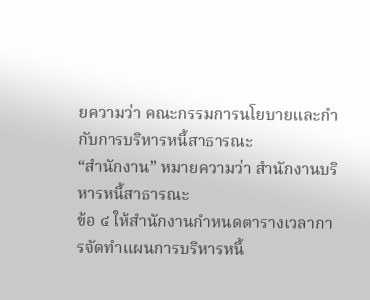ยความว่า คณะกรรมการนโยบายและกํากับการบริหารหนี้สาธารณะ
“สํานักงาน” หมายความว่า สํานักงานบริหารหนี้สาธารณะ
ข้อ ๔ ให้สํานักงานกําหนดตารางเวลาการจัดทําแผนการบริหารหนี้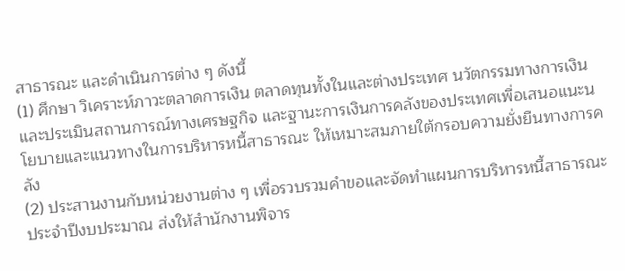สาธารณะ และดําเนินการต่าง ๆ ดังนี้
(1) ศึกษา วิเคราะห์ภาวะตลาดการเงิน ตลาดทุนทั้งในและต่างประเทศ นวัตกรรมทางการเงินและประเมินสถานการณ์ทางเศรษฐกิจ และฐานะการเงินการคลังของประเทศเพื่อเสนอแนะนโยบายและแนวทางในการบริหารหนี้สาธารณะ ให้เหมาะสมภายใต้กรอบความยั่งยืนทางการคลัง
(2) ประสานงานกับหน่วยงานต่าง ๆ เพื่อรวบรวมคําขอและจัดทําแผนการบริหารหนี้สาธารณะประจําปีงบประมาณ ส่งให้สํานักงานพิจาร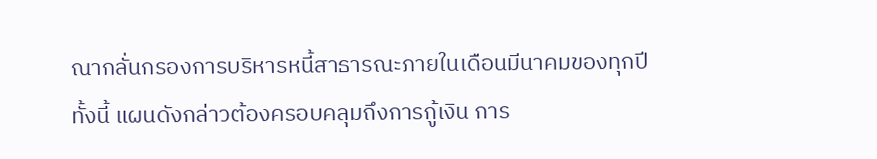ณากลั่นกรองการบริหารหนี้สาธารณะภายในเดือนมีนาคมของทุกปี ทั้งนี้ แผนดังกล่าวต้องครอบคลุมถึงการกู้เงิน การ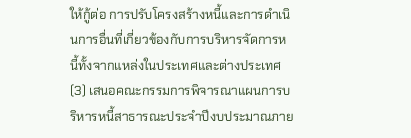ให้กู้ต่อ การปรับโครงสร้างหนี้และการดําเนินการอื่นที่เกี่ยวข้องกับการบริหารจัดการหนี้ทั้งจากแหล่งในประเทศและต่างประเทศ
(3) เสนอคณะกรรมการพิจารณาแผนการบริหารหนี้สาธารณะประจําปีงบประมาณภาย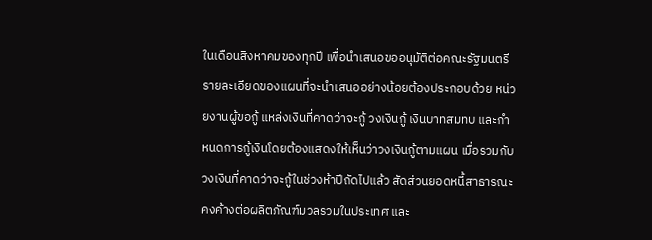ในเดือนสิงหาคมของทุกปี เพื่อนําเสนอขออนุมัติต่อคณะรัฐมนตรี รายละเอียดของแผนที่จะนําเสนออย่างน้อยต้องประกอบด้วย หน่วยงานผู้ขอกู้ แหล่งเงินที่คาดว่าจะกู้ วงเงินกู้ เงินบาทสมทบ และกําหนดการกู้เงินโดยต้องแสดงให้เห็นว่าวงเงินกู้ตามแผน เมื่อรวมกับวงเงินที่คาดว่าจะกู้ในช่วงห้าปีถัดไปแล้ว สัดส่วนยอดหนี้สาธารณะคงค้างต่อผลิตภัณฑ์มวลรวมในประเทศ และ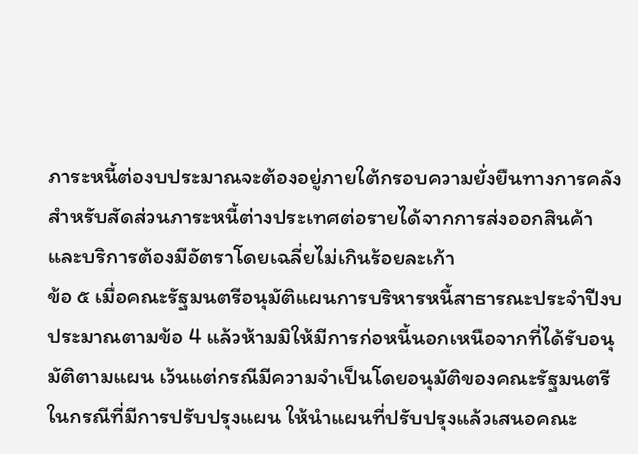ภาระหนี้ต่องบประมาณจะต้องอยู่ภายใต้กรอบความยั่งยืนทางการคลัง สําหรับสัดส่วนภาระหนี้ต่างประเทศต่อรายได้จากการส่งออกสินค้าและบริการต้องมีอัตราโดยเฉลี่ยไม่เกินร้อยละเก้า
ข้อ ๕ เมื่อคณะรัฐมนตรีอนุมัติแผนการบริหารหนี้สาธารณะประจําปีงบประมาณตามข้อ 4 แล้วห้ามมิให้มีการก่อหนี้นอกเหนือจากที่ได้รับอนุมัติตามแผน เว้นแต่กรณีมีความจําเป็นโดยอนุมัติของคณะรัฐมนตรี
ในกรณีที่มีการปรับปรุงแผน ให้นําแผนที่ปรับปรุงแล้วเสนอคณะ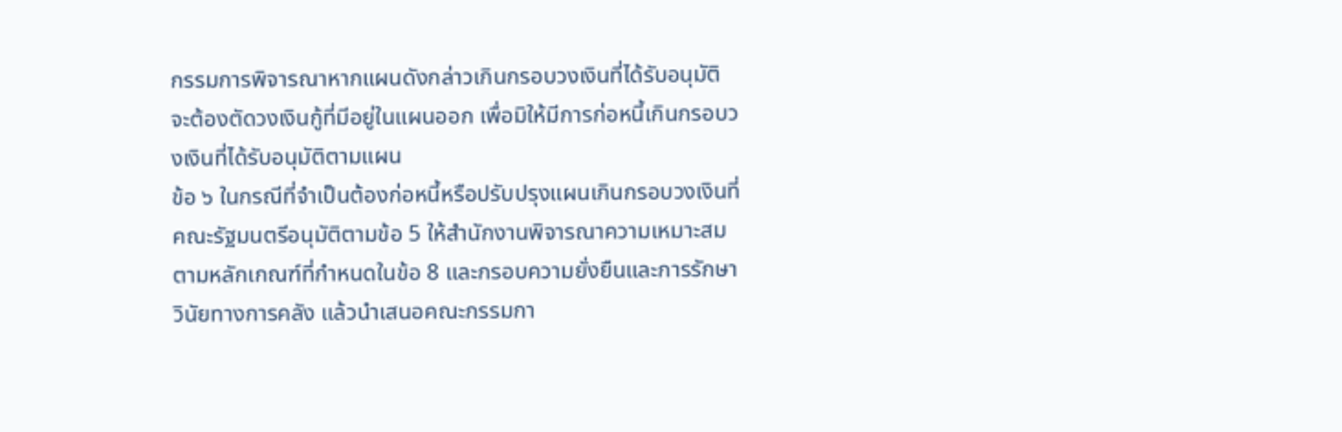กรรมการพิจารณาหากแผนดังกล่าวเกินกรอบวงเงินที่ได้รับอนุมัติ จะต้องตัดวงเงินกู้ที่มีอยู่ในแผนออก เพื่อมิให้มีการก่อหนี้เกินกรอบวงเงินที่ได้รับอนุมัติตามแผน
ข้อ ๖ ในกรณีที่จําเป็นต้องก่อหนี้หรือปรับปรุงแผนเกินกรอบวงเงินที่คณะรัฐมนตรีอนุมัติตามข้อ 5 ให้สํานักงานพิจารณาความเหมาะสมตามหลักเกณฑ์ที่กําหนดในข้อ 8 และกรอบความยั่งยืนและการรักษาวินัยทางการคลัง แล้วนําเสนอคณะกรรมกา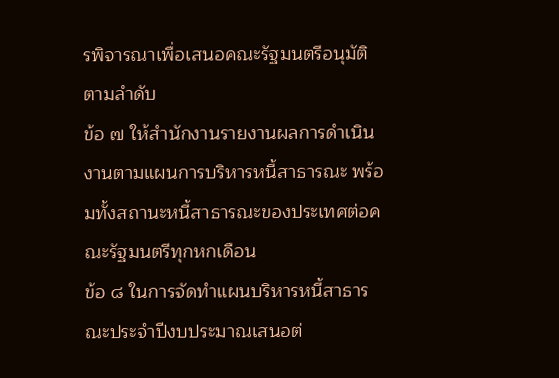รพิจารณาเพื่อเสนอคณะรัฐมนตรีอนุมัติตามลําดับ
ข้อ ๗ ให้สํานักงานรายงานผลการดําเนินงานตามแผนการบริหารหนี้สาธารณะ พร้อมทั้งสถานะหนี้สาธารณะของประเทศต่อคณะรัฐมนตรีทุกหกเดือน
ข้อ ๘ ในการจัดทําแผนบริหารหนี้สาธารณะประจําปีงบประมาณเสนอต่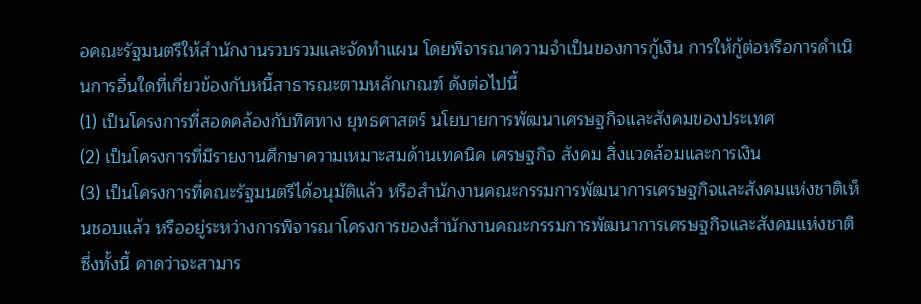อคณะรัฐมนตรีให้สํานักงานรวบรวมและจัดทําแผน โดยพิจารณาความจําเป็นของการกู้เงิน การให้กู้ต่อหรือการดําเนินการอื่นใดที่เกี่ยวข้องกับหนี้สาธารณะตามหลักเกณฑ์ ดังต่อไปนี้
(1) เป็นโครงการที่สอดคล้องกับทิศทาง ยุทธศาสตร์ นโยบายการพัฒนาเศรษฐกิจและสังคมของประเทศ
(2) เป็นโครงการที่มีรายงานศึกษาความเหมาะสมด้านเทคนิค เศรษฐกิจ สังคม สิ่งแวดล้อมและการเงิน
(3) เป็นโครงการที่คณะรัฐมนตรีได้อนุมัติแล้ว หรือสํานักงานคณะกรรมการพัฒนาการเศรษฐกิจและสังคมแห่งชาติเห็นชอบแล้ว หรืออยู่ระหว่างการพิจารณาโครงการของสํานักงานคณะกรรมการพัฒนาการเศรษฐกิจและสังคมแห่งชาติ ซึ่งทั้งนี้ คาดว่าจะสามาร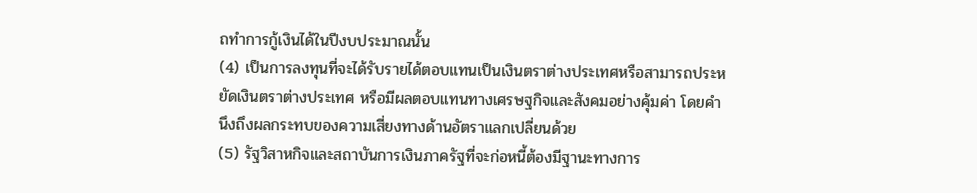ถทําการกู้เงินได้ในปีงบประมาณนั้น
(4) เป็นการลงทุนที่จะได้รับรายได้ตอบแทนเป็นเงินตราต่างประเทศหรือสามารถประหยัดเงินตราต่างประเทศ หรือมีผลตอบแทนทางเศรษฐกิจและสังคมอย่างคุ้มค่า โดยคํานึงถึงผลกระทบของความเสี่ยงทางด้านอัตราแลกเปลี่ยนด้วย
(5) รัฐวิสาหกิจและสถาบันการเงินภาครัฐที่จะก่อหนี้ต้องมีฐานะทางการ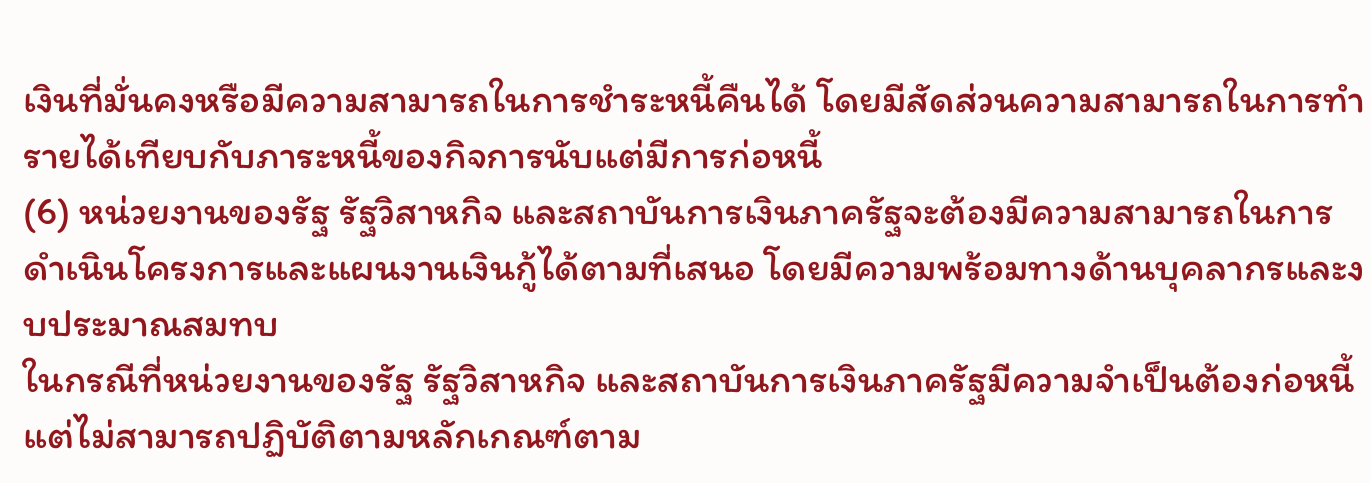เงินที่มั่นคงหรือมีความสามารถในการชําระหนี้คืนได้ โดยมีสัดส่วนความสามารถในการทํารายได้เทียบกับภาระหนี้ของกิจการนับแต่มีการก่อหนี้
(6) หน่วยงานของรัฐ รัฐวิสาหกิจ และสถาบันการเงินภาครัฐจะต้องมีความสามารถในการดําเนินโครงการและแผนงานเงินกู้ได้ตามที่เสนอ โดยมีความพร้อมทางด้านบุคลากรและงบประมาณสมทบ
ในกรณีที่หน่วยงานของรัฐ รัฐวิสาหกิจ และสถาบันการเงินภาครัฐมีความจําเป็นต้องก่อหนี้ แต่ไม่สามารถปฏิบัติตามหลักเกณฑ์ตาม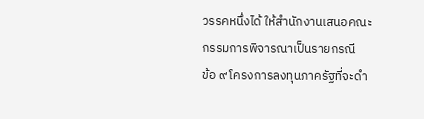วรรคหนึ่งได้ ให้สํานักงานเสนอคณะกรรมการพิจารณาเป็นรายกรณี
ข้อ ๙ โครงการลงทุนภาครัฐที่จะดํา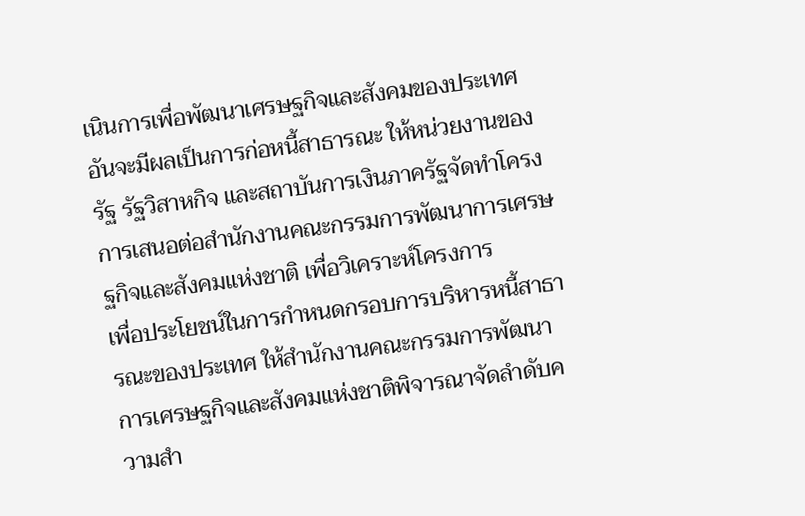เนินการเพื่อพัฒนาเศรษฐกิจและสังคมของประเทศอันจะมีผลเป็นการก่อหนี้สาธารณะ ให้หน่วยงานของรัฐ รัฐวิสาหกิจ และสถาบันการเงินภาครัฐจัดทําโครงการเสนอต่อสํานักงานคณะกรรมการพัฒนาการเศรษฐกิจและสังคมแห่งชาติ เพื่อวิเคราะห์โครงการ
เพื่อประโยชน์ในการกําหนดกรอบการบริหารหนี้สาธารณะของประเทศ ให้สํานักงานคณะกรรมการพัฒนาการเศรษฐกิจและสังคมแห่งชาติพิจารณาจัดลําดับความสํา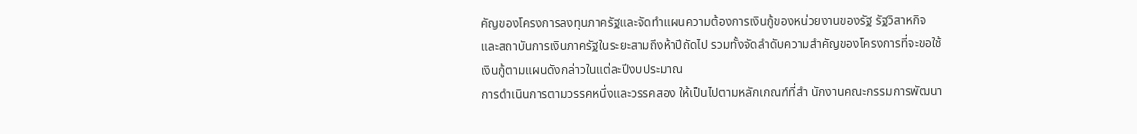คัญของโครงการลงทุนภาครัฐและจัดทําแผนความต้องการเงินกู้ของหน่วยงานของรัฐ รัฐวิสาหกิจ และสถาบันการเงินภาครัฐในระยะสามถึงห้าปีถัดไป รวมทั้งจัดลําดับความสําคัญของโครงการที่จะขอใช้เงินกู้ตามแผนดังกล่าวในแต่ละปีงบประมาณ
การดําเนินการตามวรรคหนึ่งและวรรคสอง ให้เป็นไปตามหลักเกณฑ์ที่สํา นักงานคณะกรรมการพัฒนา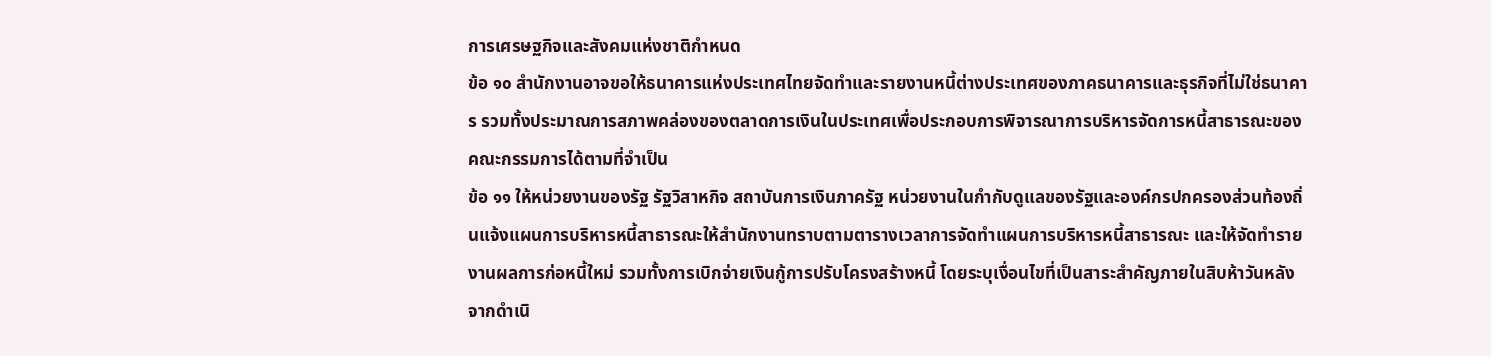การเศรษฐกิจและสังคมแห่งชาติกําหนด
ข้อ ๑๐ สํานักงานอาจขอให้ธนาคารแห่งประเทศไทยจัดทําและรายงานหนี้ต่างประเทศของภาคธนาคารและธุรกิจที่ไม่ใช่ธนาคาร รวมทั้งประมาณการสภาพคล่องของตลาดการเงินในประเทศเพื่อประกอบการพิจารณาการบริหารจัดการหนี้สาธารณะของคณะกรรมการได้ตามที่จําเป็น
ข้อ ๑๑ ให้หน่วยงานของรัฐ รัฐวิสาหกิจ สถาบันการเงินภาครัฐ หน่วยงานในกํากับดูแลของรัฐและองค์กรปกครองส่วนท้องถิ่นแจ้งแผนการบริหารหนี้สาธารณะให้สํานักงานทราบตามตารางเวลาการจัดทําแผนการบริหารหนี้สาธารณะ และให้จัดทํารายงานผลการก่อหนี้ใหม่ รวมทั้งการเบิกจ่ายเงินกู้การปรับโครงสร้างหนี้ โดยระบุเงื่อนไขที่เป็นสาระสําคัญภายในสิบห้าวันหลังจากดําเนิ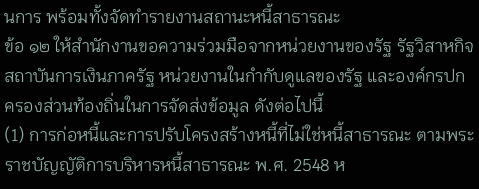นการ พร้อมทั้งจัดทํารายงานสถานะหนี้สาธารณะ
ข้อ ๑๒ ให้สํานักงานขอความร่วมมือจากหน่วยงานของรัฐ รัฐวิสาหกิจ สถาบันการเงินภาครัฐ หน่วยงานในกํากับดูแลของรัฐ และองค์กรปกครองส่วนท้องถิ่นในการจัดส่งข้อมูล ดังต่อไปนี้
(1) การก่อหนี้และการปรับโครงสร้างหนี้ที่ไม่ใช่หนี้สาธารณะ ตามพระราชบัญญัติการบริหารหนี้สาธารณะ พ.ศ. 2548 ห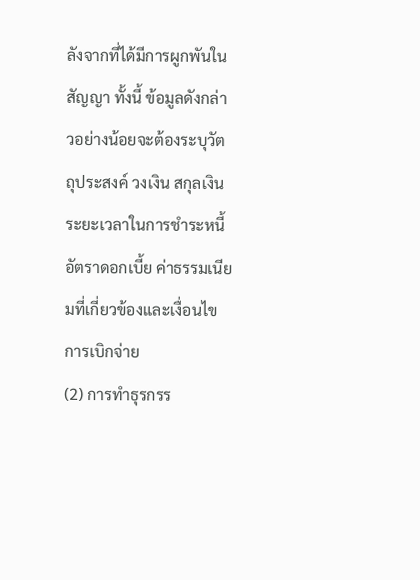ลังจากที่ได้มีการผูกพันในสัญญา ทั้งนี้ ข้อมูลดังกล่าวอย่างน้อยจะต้องระบุวัตถุประสงค์ วงเงิน สกุลเงิน ระยะเวลาในการชําระหนี้ อัตราดอกเบี้ย ค่าธรรมเนียมที่เกี่ยวข้องและเงื่อนไขการเบิกจ่าย
(2) การทําธุรกรร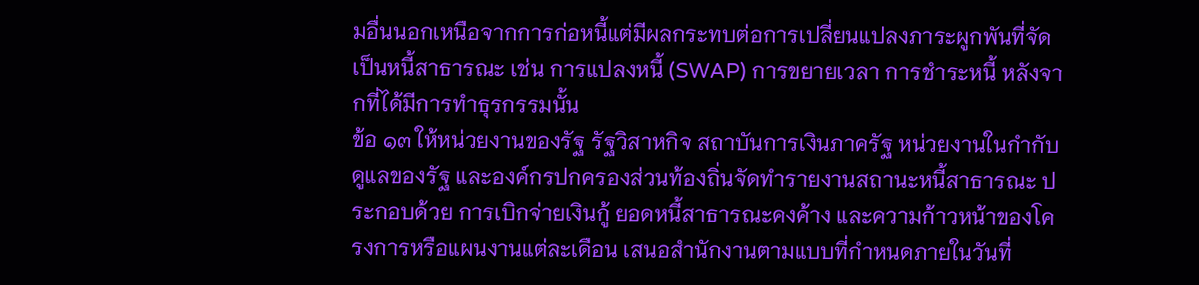มอื่นนอกเหนือจากการก่อหนี้แต่มีผลกระทบต่อการเปลี่ยนแปลงภาระผูกพันที่จัดเป็นหนี้สาธารณะ เช่น การแปลงหนี้ (SWAP) การขยายเวลา การชําระหนี้ หลังจากที่ได้มีการทําธุรกรรมนั้น
ข้อ ๑๓ ให้หน่วยงานของรัฐ รัฐวิสาหกิจ สถาบันการเงินภาครัฐ หน่วยงานในกํากับดูแลของรัฐ และองค์กรปกครองส่วนท้องถิ่นจัดทํารายงานสถานะหนี้สาธารณะ ประกอบด้วย การเบิกจ่ายเงินกู้ ยอดหนี้สาธารณะคงค้าง และความก้าวหน้าของโครงการหรือแผนงานแต่ละเดือน เสนอสํานักงานตามแบบที่กําหนดภายในวันที่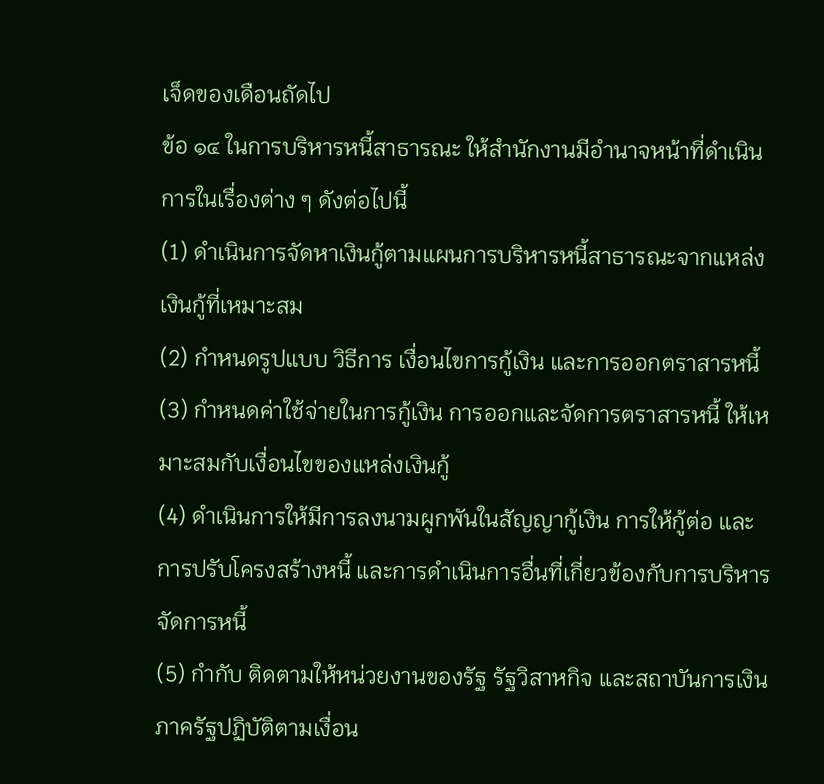เจ็ดของเดือนถัดไป
ข้อ ๑๔ ในการบริหารหนี้สาธารณะ ให้สํานักงานมีอํานาจหน้าที่ดําเนินการในเรื่องต่าง ๆ ดังต่อไปนี้
(1) ดําเนินการจัดหาเงินกู้ตามแผนการบริหารหนี้สาธารณะจากแหล่งเงินกู้ที่เหมาะสม
(2) กําหนดรูปแบบ วิธีการ เงื่อนไขการกู้เงิน และการออกตราสารหนี้
(3) กําหนดค่าใช้จ่ายในการกู้เงิน การออกและจัดการตราสารหนี้ ให้เหมาะสมกับเงื่อนไขของแหล่งเงินกู้
(4) ดําเนินการให้มีการลงนามผูกพันในสัญญากู้เงิน การให้กู้ต่อ และการปรับโครงสร้างหนี้ และการดําเนินการอื่นที่เกี่ยวข้องกับการบริหารจัดการหนี้
(5) กํากับ ติดตามให้หน่วยงานของรัฐ รัฐวิสาหกิจ และสถาบันการเงินภาครัฐปฏิบัติตามเงื่อน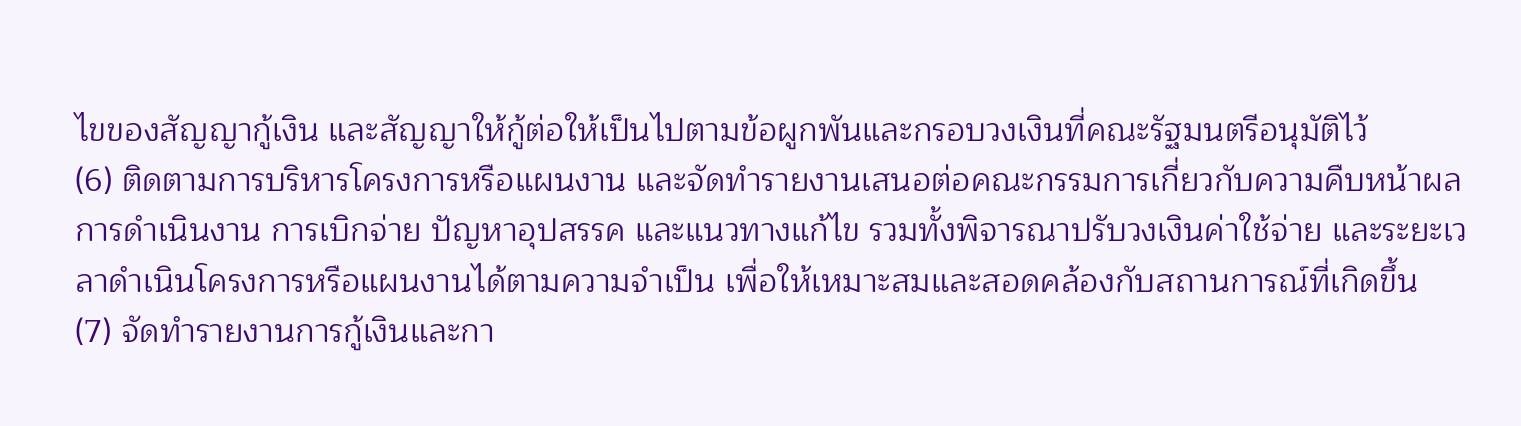ไขของสัญญากู้เงิน และสัญญาให้กู้ต่อให้เป็นไปตามข้อผูกพันและกรอบวงเงินที่คณะรัฐมนตรีอนุมัติไว้
(6) ติดตามการบริหารโครงการหรือแผนงาน และจัดทํารายงานเสนอต่อคณะกรรมการเกี่ยวกับความคืบหน้าผลการดําเนินงาน การเบิกจ่าย ปัญหาอุปสรรค และแนวทางแก้ไข รวมทั้งพิจารณาปรับวงเงินค่าใช้จ่าย และระยะเวลาดําเนินโครงการหรือแผนงานได้ตามความจําเป็น เพื่อให้เหมาะสมและสอดคล้องกับสถานการณ์ที่เกิดขึ้น
(7) จัดทํารายงานการกู้เงินและกา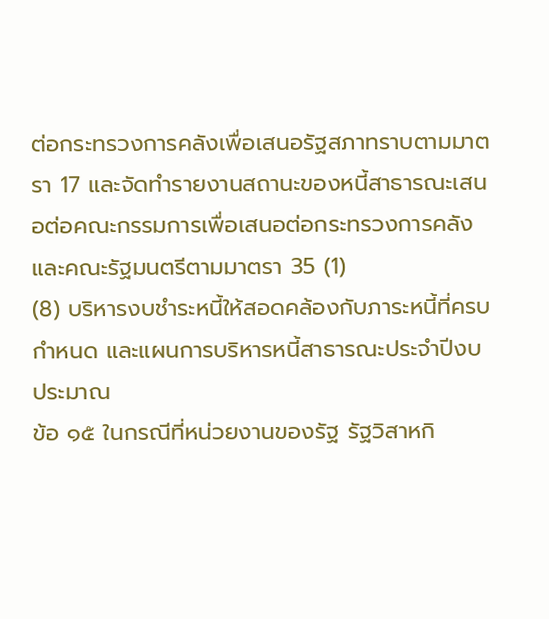ต่อกระทรวงการคลังเพื่อเสนอรัฐสภาทราบตามมาตรา 17 และจัดทํารายงานสถานะของหนี้สาธารณะเสนอต่อคณะกรรมการเพื่อเสนอต่อกระทรวงการคลังและคณะรัฐมนตรีตามมาตรา 35 (1)
(8) บริหารงบชําระหนี้ให้สอดคล้องกับภาระหนี้ที่ครบกําหนด และแผนการบริหารหนี้สาธารณะประจําปีงบประมาณ
ข้อ ๑๕ ในกรณีที่หน่วยงานของรัฐ รัฐวิสาหกิ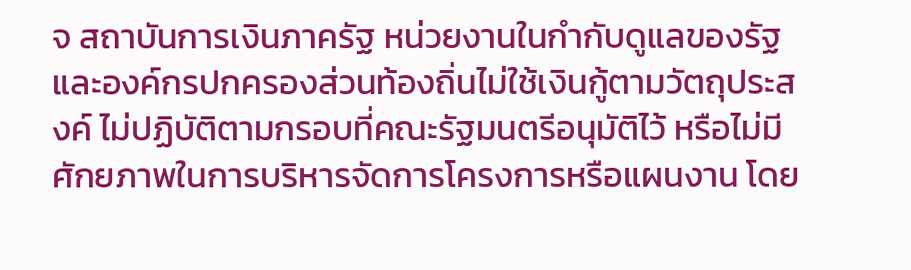จ สถาบันการเงินภาครัฐ หน่วยงานในกํากับดูแลของรัฐ และองค์กรปกครองส่วนท้องถิ่นไม่ใช้เงินกู้ตามวัตถุประสงค์ ไม่ปฏิบัติตามกรอบที่คณะรัฐมนตรีอนุมัติไว้ หรือไม่มีศักยภาพในการบริหารจัดการโครงการหรือแผนงาน โดย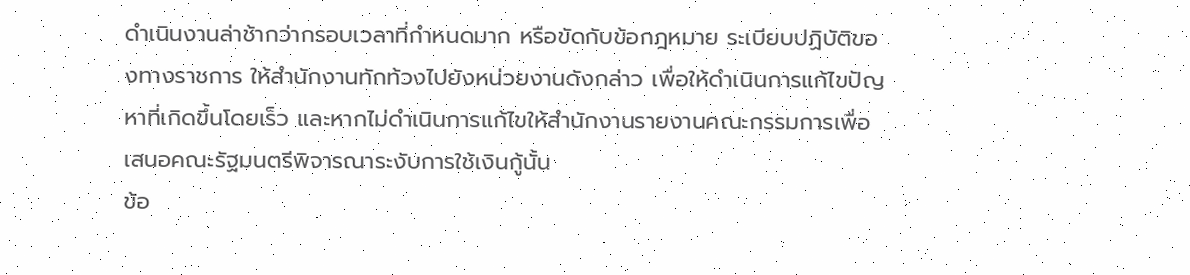ดําเนินงานล่าช้ากว่ากรอบเวลาที่กําหนดมาก หรือขัดกับข้อกฎหมาย ระเบียบปฏิบัติของทางราชการ ให้สํานักงานทักท้วงไปยังหน่วยงานดังกล่าว เพื่อให้ดําเนินการแก้ไขปัญหาที่เกิดขึ้นโดยเร็ว และหากไม่ดําเนินการแก้ไขให้สํานักงานรายงานคณะกรรมการเพื่อเสนอคณะรัฐมนตรีพิจารณาระงับการใช้เงินกู้นั้น
ข้อ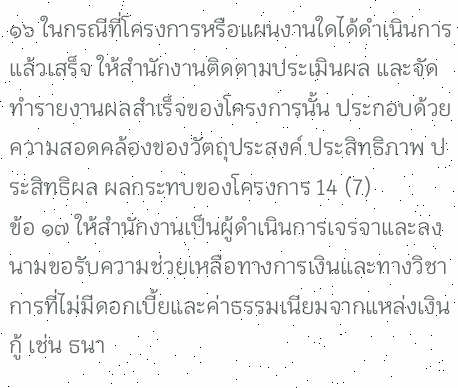๑๖ ในกรณีที่โครงการหรือแผนงานใดได้ดําเนินการแล้วเสร็จ ให้สํานักงานติดตามประเมินผล และจัดทํารายงานผลสําเร็จของโครงการนั้น ประกอบด้วย ความสอดคล้องของวัตถุประสงค์ ประสิทธิภาพ ประสิทธิผล ผลกระทบของโครงการ 14 (7)
ข้อ ๑๗ ให้สํานักงานเป็นผู้ดําเนินการเจรจาและลงนามขอรับความช่วยเหลือทางการเงินและทางวิชาการที่ไม่มีดอกเบี้ยและค่าธรรมเนียมจากแหล่งเงินกู้ เช่น ธนา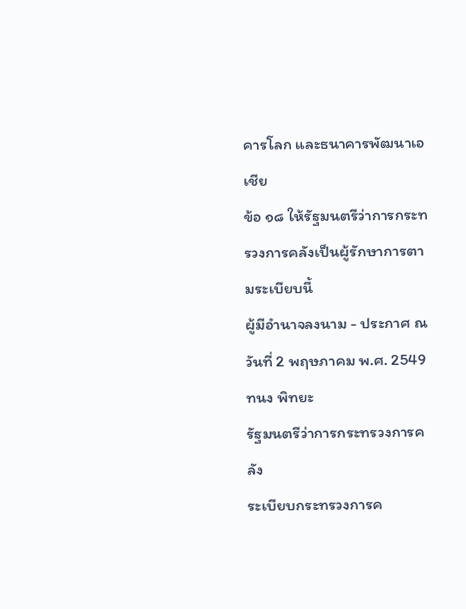คารโลก และธนาคารพัฒนาเอเชีย
ข้อ ๑๘ ให้รัฐมนตรีว่าการกระทรวงการคลังเป็นผู้รักษาการตามระเบียบนี้
ผู้มีอํานาจลงนาม - ประกาศ ณ วันที่ 2 พฤษภาคม พ.ศ. 2549
ทนง พิทยะ
รัฐมนตรีว่าการกระทรวงการคลัง
ระเบียบกระทรวงการค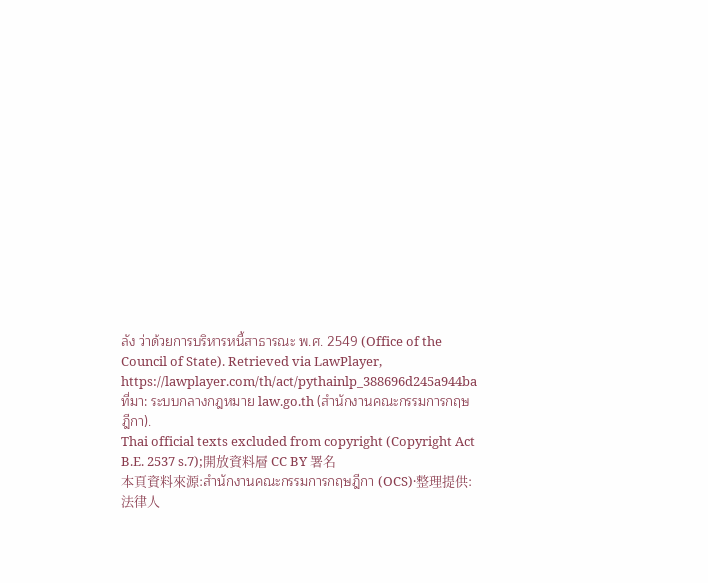ลัง ว่าด้วยการบริหารหนี้สาธารณะ พ.ศ. 2549 (Office of the Council of State). Retrieved via LawPlayer, https://lawplayer.com/th/act/pythainlp_388696d245a944ba
ที่มา: ระบบกลางกฎหมาย law.go.th (สำนักงานคณะกรรมการกฤษฎีกา).
Thai official texts excluded from copyright (Copyright Act B.E. 2537 s.7);開放資料層 CC BY 署名
本頁資料來源:สำนักงานคณะกรรมการกฤษฎีกา (OCS)·整理提供:法律人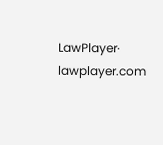LawPlayer· lawplayer.com